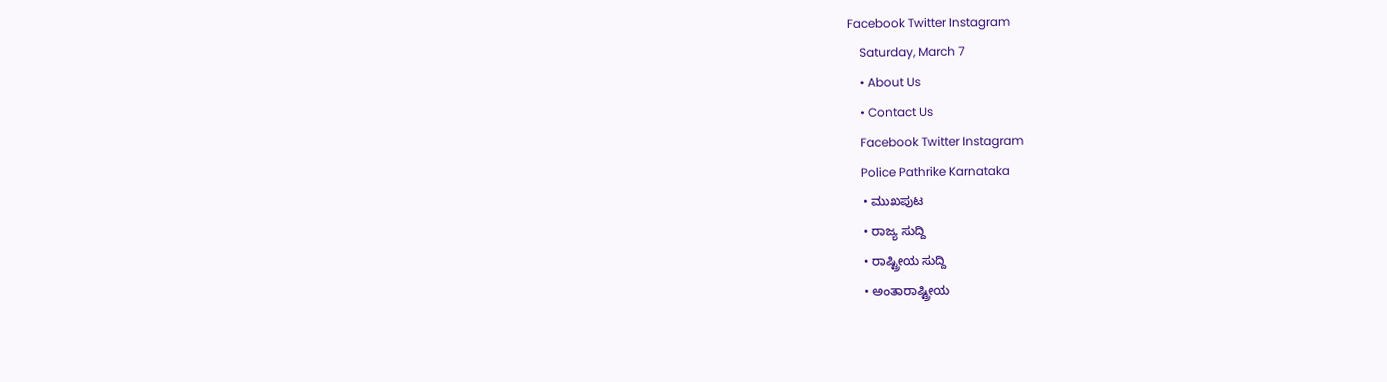Facebook Twitter Instagram
    Saturday, March 7
    • About Us
    • Contact Us
    Facebook Twitter Instagram
    Police Pathrike Karnataka
    • ಮುಖಪುಟ
    • ರಾಜ್ಯ ಸುದ್ದಿ
    • ರಾಷ್ಟ್ರೀಯ ಸುದ್ದಿ
    • ಅಂತಾರಾಷ್ಟ್ರೀಯ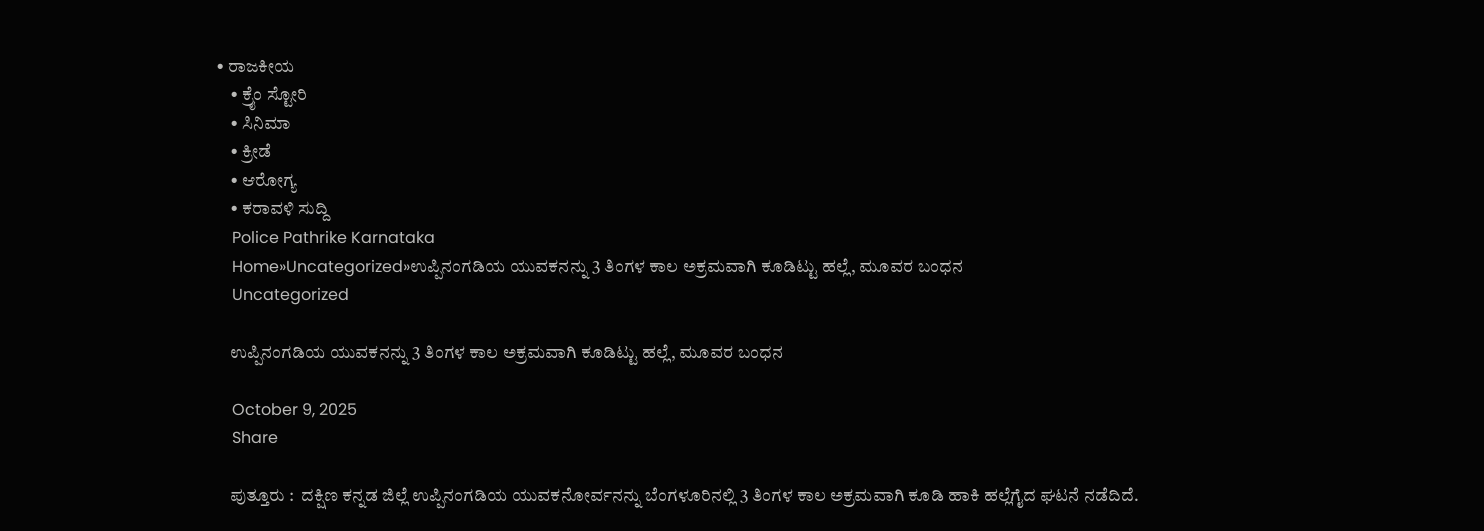• ರಾಜಕೀಯ
    • ಕ್ರೈಂ ಸ್ಟೋರಿ
    • ಸಿನಿಮಾ
    • ಕ್ರೀಡೆ
    • ಆರೋಗ್ಯ
    • ಕರಾವಳಿ ಸುದ್ದಿ
    Police Pathrike Karnataka
    Home»Uncategorized»ಉಪ್ಪಿನಂಗಡಿಯ ಯುವಕನನ್ನು 3 ತಿಂಗಳ ಕಾಲ ಅಕ್ರಮವಾಗಿ ಕೂಡಿಟ್ಟು ಹಲ್ಲೆ, ಮೂವರ ಬಂಧನ
    Uncategorized

    ಉಪ್ಪಿನಂಗಡಿಯ ಯುವಕನನ್ನು 3 ತಿಂಗಳ ಕಾಲ ಅಕ್ರಮವಾಗಿ ಕೂಡಿಟ್ಟು ಹಲ್ಲೆ, ಮೂವರ ಬಂಧನ

    October 9, 2025
    Share

    ಪುತ್ತೂರು :  ದಕ್ಷಿಣ ಕನ್ನಡ ಜಿಲ್ಲೆ ಉಪ್ಪಿನಂಗಡಿಯ ಯುವಕನೋರ್ವನನ್ನು ಬೆಂಗಳೂರಿನಲ್ಲಿ 3 ತಿಂಗಳ ಕಾಲ ಅಕ್ರಮವಾಗಿ ಕೂಡಿ ಹಾಕಿ ಹಲ್ಲೆಗೈದ ಘಟನೆ ನಡೆದಿದೆ.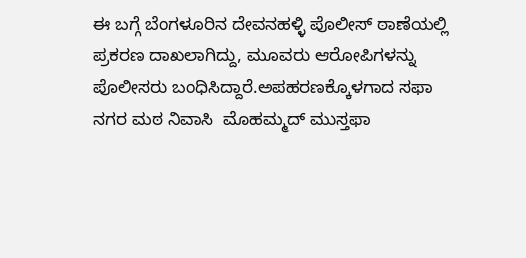ಈ ಬಗ್ಗೆ ಬೆಂಗಳೂರಿನ ದೇವನಹಳ್ಳಿ ಪೊಲೀಸ್ ಠಾಣೆಯಲ್ಲಿ ಪ್ರಕರಣ ದಾಖಲಾಗಿದ್ದು, ಮೂವರು ಆರೋಪಿಗಳನ್ನು ಪೊಲೀಸರು ಬಂಧಿಸಿದ್ದಾರೆ.ಅಪಹರಣಕ್ಕೊಳಗಾದ ಸಫಾ ನಗರ ಮಠ ನಿವಾಸಿ  ಮೊಹಮ್ಮದ್ ಮುಸ್ತಫಾ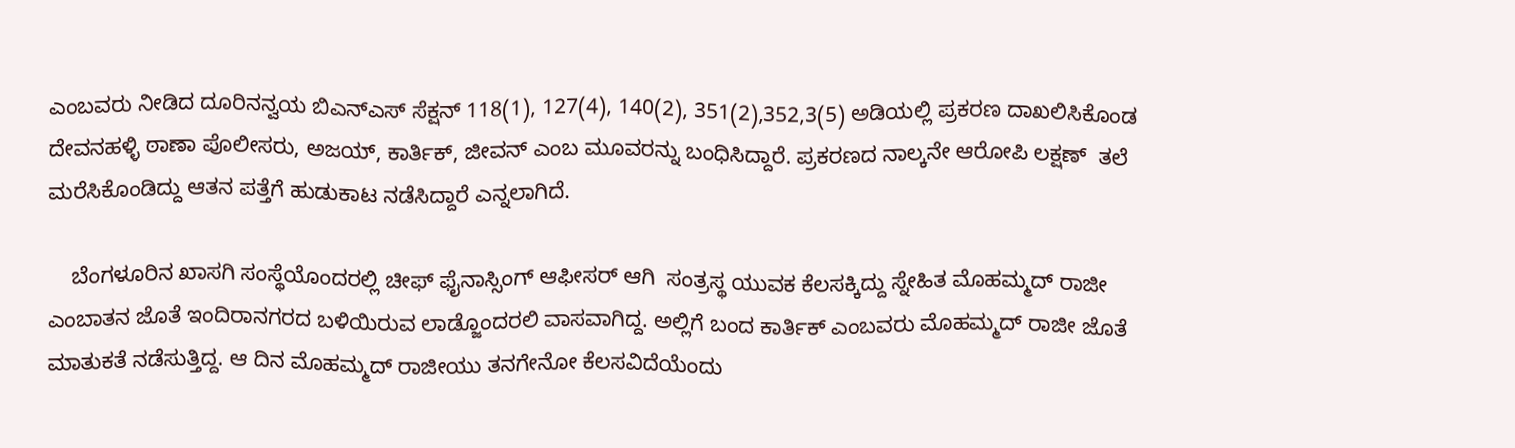ಎಂಬವರು ನೀಡಿದ ದೂರಿನನ್ವಯ ಬಿಎನ್‌ಎಸ್ ಸೆಕ್ಷನ್ 118(1), 127(4), 140(2), 351(2),352,3(5) ಅಡಿಯಲ್ಲಿ ಪ್ರಕರಣ ದಾಖಲಿಸಿಕೊಂಡ ದೇವನಹಳ್ಳಿ ಠಾಣಾ ಪೊಲೀಸರು, ಅಜಯ್, ಕಾರ್ತಿಕ್, ಜೀವನ್ ಎಂಬ ಮೂವರನ್ನು ಬಂಧಿಸಿದ್ದಾರೆ. ಪ್ರಕರಣದ ನಾಲ್ಕನೇ ಆರೋಪಿ ಲಕ್ಷಣ್  ತಲೆ ಮರೆಸಿಕೊಂಡಿದ್ದು ಆತನ ಪತ್ತೆಗೆ ಹುಡುಕಾಟ ನಡೆಸಿದ್ದಾರೆ ಎನ್ನಲಾಗಿದೆ.

    ಬೆಂಗಳೂರಿನ ಖಾಸಗಿ ಸಂಸ್ಥೆಯೊಂದರಲ್ಲಿ ಚೀಫ್ ಫೈನಾಸ್ಸಿಂಗ್ ಆಫೀಸರ್ ಆಗಿ  ಸಂತ್ರಸ್ಥ ಯುವಕ ಕೆಲಸಕ್ಕಿದ್ದು ಸ್ನೇಹಿತ ಮೊಹಮ್ಮದ್ ರಾಜೀ ಎಂಬಾತನ ಜೊತೆ ಇಂದಿರಾನಗರದ ಬಳಿಯಿರುವ ಲಾಡ್ಜೊಂದರಲಿ ವಾಸವಾಗಿದ್ದ. ಅಲ್ಲಿಗೆ ಬಂದ ಕಾರ್ತಿಕ್ ಎಂಬವರು ಮೊಹಮ್ಮದ್ ರಾಜೀ ಜೊತೆ ಮಾತುಕತೆ ನಡೆಸುತ್ತಿದ್ದ. ಆ ದಿನ ಮೊಹಮ್ಮದ್ ರಾಜೀಯು ತನಗೇನೋ ಕೆಲಸವಿದೆಯೆಂದು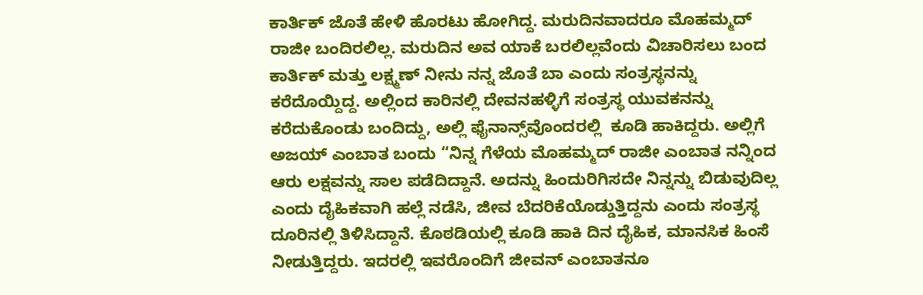ಕಾರ್ತಿಕ್ ಜೊತೆ ಹೇಳಿ ಹೊರಟು ಹೋಗಿದ್ದ. ಮರುದಿನವಾದರೂ ಮೊಹಮ್ಮದ್ ರಾಜೀ ಬಂದಿರಲಿಲ್ಲ. ಮರುದಿನ ಅವ ಯಾಕೆ ಬರಲಿಲ್ಲವೆಂದು ವಿಚಾರಿಸಲು ಬಂದ ಕಾರ್ತಿಕ್ ಮತ್ತು ಲಕ್ಷ್ಮಣ್ ನೀನು ನನ್ನ ಜೊತೆ ಬಾ ಎಂದು ಸಂತ್ರಸ್ಥನನ್ನು ಕರೆದೊಯ್ದಿದ್ದ. ಅಲ್ಲಿಂದ ಕಾರಿನಲ್ಲಿ ದೇವನಹಳ್ಳಿಗೆ ಸಂತ್ರಸ್ಥ ಯುವಕನನ್ನು ಕರೆದುಕೊಂಡು ಬಂದಿದ್ದು, ಅಲ್ಲಿ ಫೈನಾನ್ಸ್‌ವೊಂದರಲ್ಲಿ  ಕೂಡಿ ಹಾಕಿದ್ದರು. ಅಲ್ಲಿಗೆ ಅಜಯ್ ಎಂಬಾತ ಬಂದು “ನಿನ್ನ ಗೆಳೆಯ ಮೊಹಮ್ಮದ್ ರಾಜೀ ಎಂಬಾತ ನನ್ನಿಂದ ಆರು ಲಕ್ಷವನ್ನು ಸಾಲ ಪಡೆದಿದ್ದಾನೆ. ಅದನ್ನು ಹಿಂದುರಿಗಿಸದೇ ನಿನ್ನನ್ನು ಬಿಡುವುದಿಲ್ಲ ಎಂದು ದೈಹಿಕವಾಗಿ ಹಲ್ಲೆ ನಡೆಸಿ, ಜೀವ ಬೆದರಿಕೆಯೊಡ್ಡುತ್ತಿದ್ದನು ಎಂದು ಸಂತ್ರಸ್ಥ ದೂರಿನಲ್ಲಿ ತಿಳಿಸಿದ್ದಾನೆ. ಕೊಠಡಿಯಲ್ಲಿ ಕೂಡಿ ಹಾಕಿ ದಿನ ದೈಹಿಕ, ಮಾನಸಿಕ ಹಿಂಸೆ ನೀಡುತ್ತಿದ್ದರು. ಇದರಲ್ಲಿ ಇವರೊಂದಿಗೆ ಜೀವನ್ ಎಂಬಾತನೂ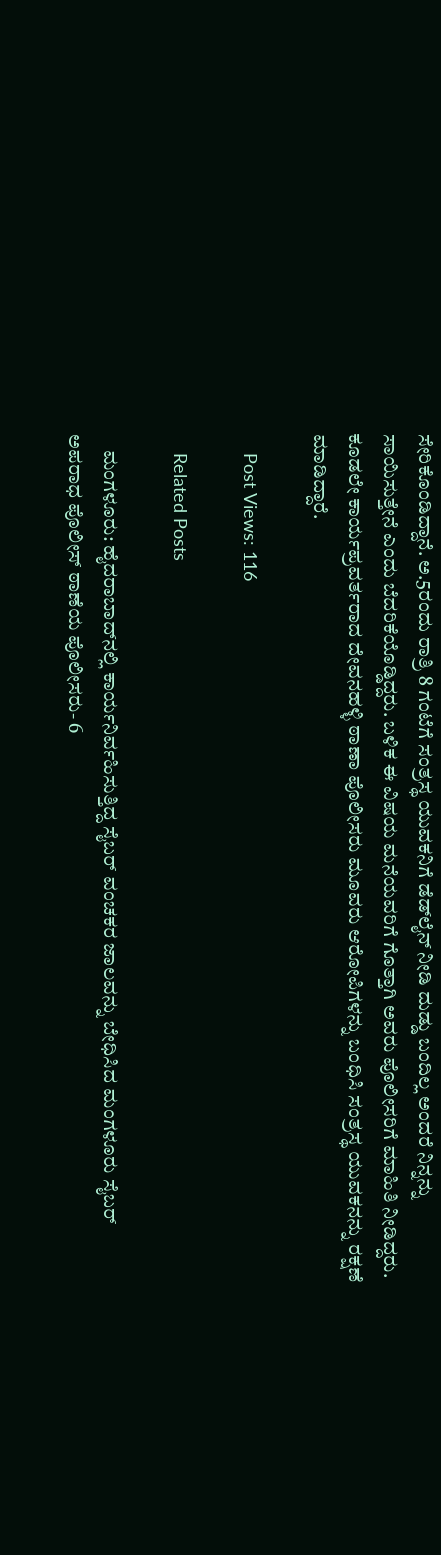ಸೇರಿಕೊಂಡಿದ್ದಾನೆ. ಅ.5ರಂದು ರಾತ್ರಿ 8 ಗಂಟೆಗೆ ಸಂತ್ರಸ್ಥ ಯುವಕನಿಗೆ ಡೆಡ್‌ಲೈನ್ ನೀಡಿ ದುಡ್ಡು ಬಂದಿಲ್ಲ ಅಂದರೆ ನಿನ್ನನ್ನು ಸಾಯಿಸುತ್ತೇನೆ ಎಂದು ಬೆದರಿಕೆಯೊಡ್ಡಿದ್ದರು. ಬಳಿಕ ಈ ವಿಷಯ ಮನೆಯವರಿಗೆ ಗೊತ್ತಾಗಿ ಅವರು ಪೊಲೀಸರಿಗೆ ಮಾಹಿತಿ ನೀಡಿದ್ದರು. ಕೂಡಲೇ ಕಾರ್ಯಪ್ರವರ್ತರಾದ ದೇವನಹಳ್ಳಿ ಠಾಣಾ ಪೊಲೀಸರು ಮೂವರು ಆರೋಪಿಗಳನ್ನು ಬಂಧಿಸಿ ಸಂತ್ರಸ್ಥ ಯುವಕನನ್ನು ರಕ್ಷಣೆ ಮಾಡಿದ್ದಾರೆ.

    Post Views: 116

    Related Posts

    ಮಂಗಳೂರು: ಹೈದರಾಬಾದ್‌ನಲ್ಲಿ ಕಾರ್ಯನಿರ್ವಹಿಸುತ್ತಿದ್ದ ಸೈಬರ್ ವಂಚಕರ ಜಾಲವನ್ನು ಬೇಧಿಸಿದ ಮಂಗಳೂರು ಸೈಬರ್ ಅಪರಾಧ ಪೊಲೀಸ್ ಠಾಣೆಯ ಪೊಲೀಸರು- 6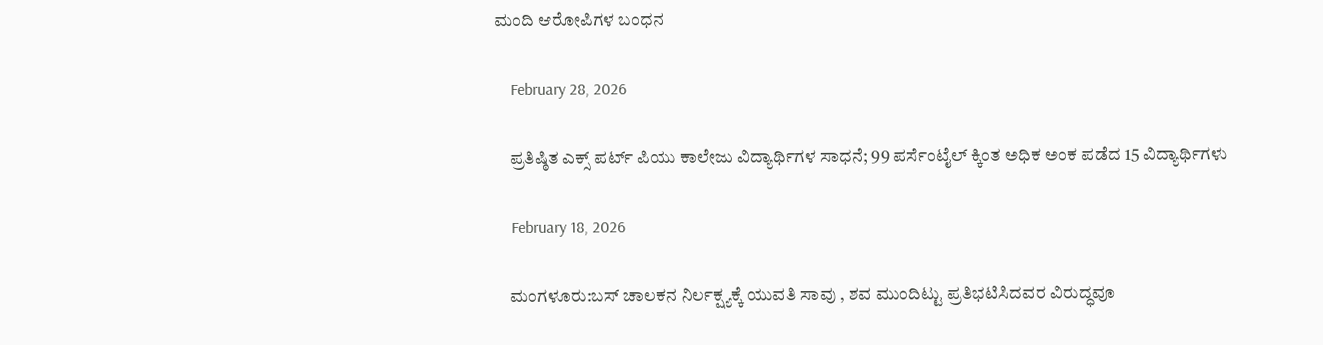ಮಂದಿ ಆರೋಪಿಗಳ ಬಂಧನ

    February 28, 2026

    ಪ್ರತಿಷ್ಠಿತ ಎಕ್ಸ್ ಪರ್ಟ್ ಪಿಯು ಕಾಲೇಜು ವಿದ್ಯಾರ್ಥಿಗಳ ಸಾಧನೆ; 99 ಪರ್ಸೆಂಟೈಲ್ ಕ್ಕಿಂತ ಅಧಿಕ ಅಂಕ ಪಡೆದ 15 ವಿದ್ಯಾರ್ಥಿಗಳು

    February 18, 2026

    ಮಂಗಳೂರು:ಬಸ್ ಚಾಲಕನ ನಿರ್ಲಕ್ಷ್ಯಕ್ಕೆ ಯುವತಿ ಸಾವು , ಶವ ಮುಂದಿಟ್ಟು ಪ್ರತಿಭಟಿಸಿದವರ ವಿರುದ್ಧವೂ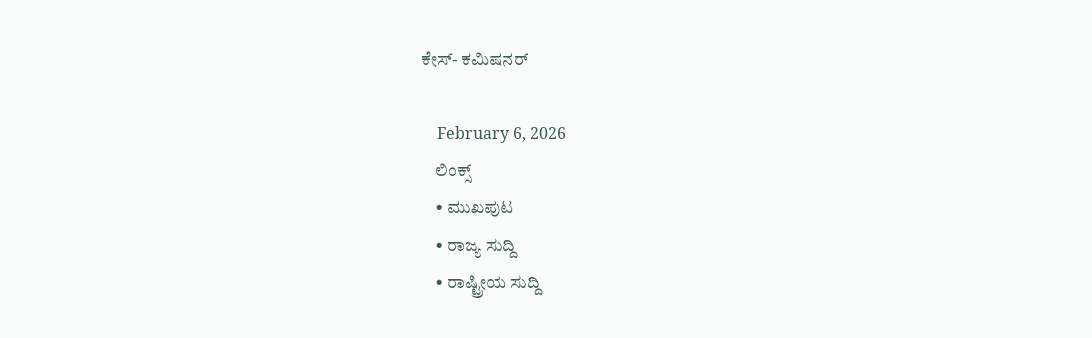ಕೇಸ್- ಕಮಿಷನರ್

    February 6, 2026
    ಲಿಂಕ್ಸ್
    • ಮುಖಪುಟ
    • ರಾಜ್ಯ ಸುದ್ದಿ
    • ರಾಷ್ಟ್ರೀಯ ಸುದ್ದಿ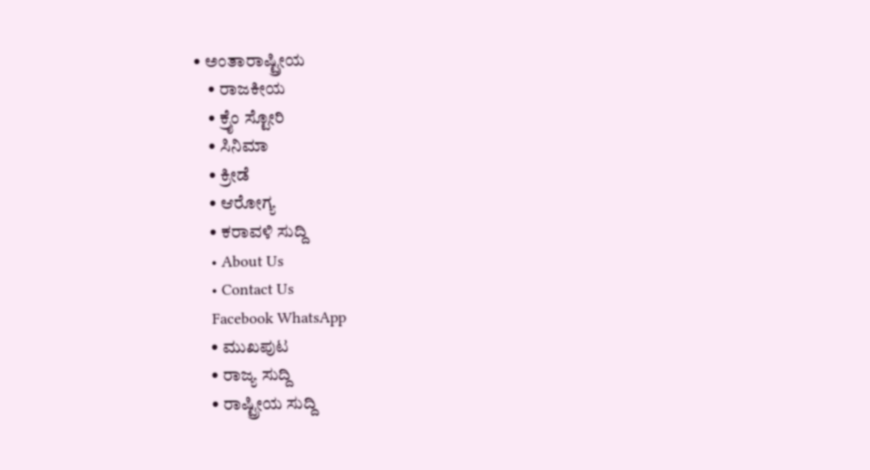• ಅಂತಾರಾಷ್ಟ್ರೀಯ
    • ರಾಜಕೀಯ
    • ಕ್ರೈಂ ಸ್ಟೋರಿ
    • ಸಿನಿಮಾ
    • ಕ್ರೀಡೆ
    • ಆರೋಗ್ಯ
    • ಕರಾವಳಿ ಸುದ್ದಿ
    • About Us
    • Contact Us
    Facebook WhatsApp
    • ಮುಖಪುಟ
    • ರಾಜ್ಯ ಸುದ್ದಿ
    • ರಾಷ್ಟ್ರೀಯ ಸುದ್ದಿ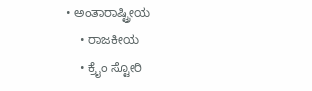• ಅಂತಾರಾಷ್ಟ್ರೀಯ
    • ರಾಜಕೀಯ
    • ಕ್ರೈಂ ಸ್ಟೋರಿ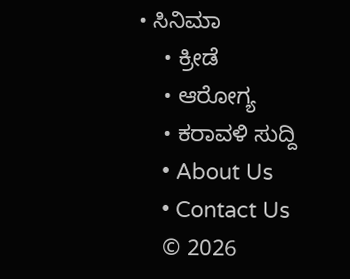• ಸಿನಿಮಾ
    • ಕ್ರೀಡೆ
    • ಆರೋಗ್ಯ
    • ಕರಾವಳಿ ಸುದ್ದಿ
    • About Us
    • Contact Us
    © 2026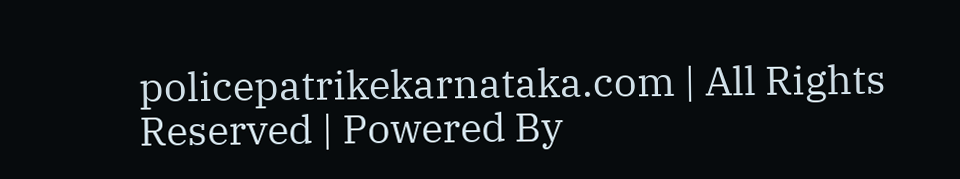policepatrikekarnataka.com | All Rights Reserved | Powered By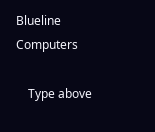Blueline Computers

    Type above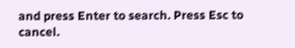and press Enter to search. Press Esc to cancel.